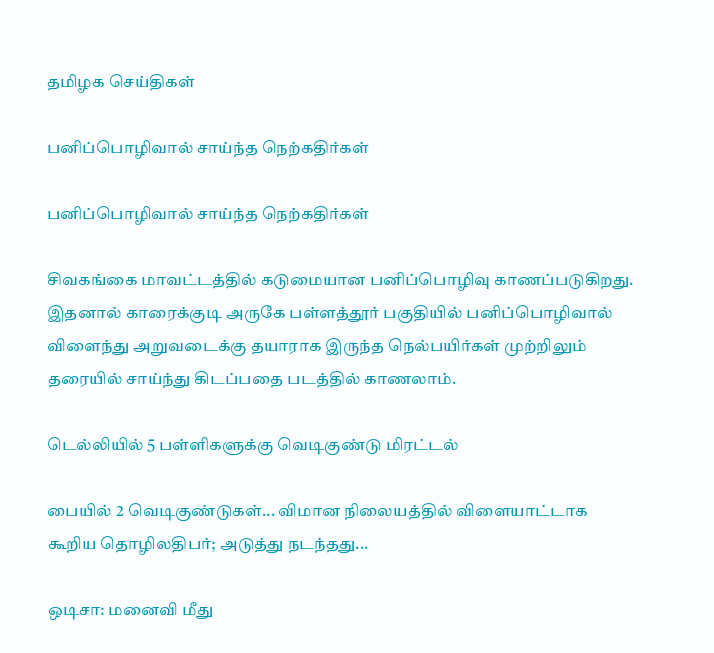தமிழக செய்திகள்

பனிப்பொழிவால் சாய்ந்த நெற்கதிர்கள்

பனிப்பொழிவால் சாய்ந்த நெற்கதிர்கள்

சிவகங்கை மாவட்டத்தில் கடுமையான பனிப்பொழிவு காணப்படுகிறது. இதனால் காரைக்குடி அருகே பள்ளத்தூர் பகுதியில் பனிப்பொழிவால் விளைந்து அறுவடைக்கு தயாராக இருந்த நெல்பயிர்கள் முற்றிலும் தரையில் சாய்ந்து கிடப்பதை படத்தில் காணலாம்.

டெல்லியில் 5 பள்ளிகளுக்கு வெடிகுண்டு மிரட்டல்

பையில் 2 வெடிகுண்டுகள்... விமான நிலையத்தில் விளையாட்டாக கூறிய தொழிலதிபர்; அடுத்து நடந்தது...

ஒடிசா: மனைவி மீது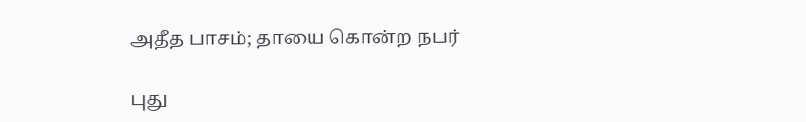அதீத பாசம்; தாயை கொன்ற நபர்

புது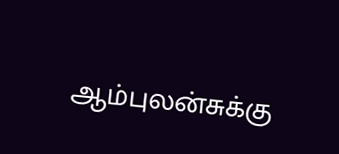ஆம்புலன்சுக்கு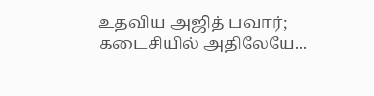உதவிய அஜித் பவார்; கடைசியில் அதிலேயே...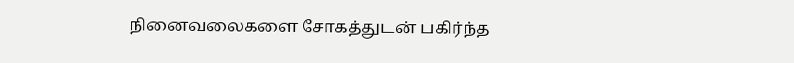நினைவலைகளை சோகத்துடன் பகிர்ந்த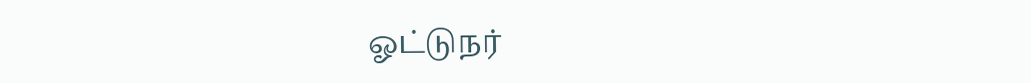ஓட்டுநர்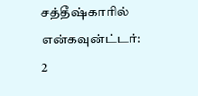சத்தீஷ்காரில் என்கவுன்ட்டர்: 2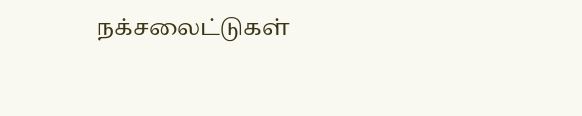நக்சலைட்டுகள்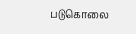படுகொலை